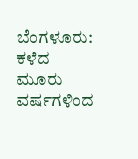ಬೆಂಗಳೂರು: ಕಳೆದ ಮೂರು
ವರ್ಷಗಳಿಂದ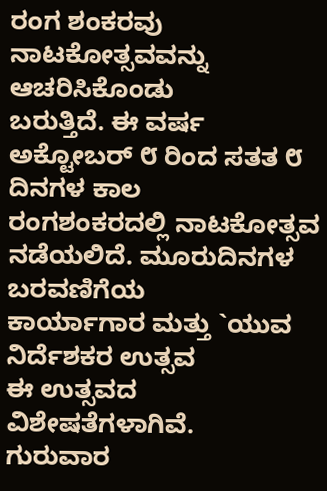ರಂಗ ಶಂಕರವು ನಾಟಕೋತ್ಸವವನ್ನು ಆಚರಿಸಿಕೊಂಡು
ಬರುತ್ತಿದೆ. ಈ ವರ್ಷ ಅಕ್ಟೋಬರ್ ೮ ರಿಂದ ಸತತ ೮ ದಿನಗಳ ಕಾಲ
ರಂಗಶಂಕರದಲ್ಲಿ ನಾಟಕೋತ್ಸವ ನಡೆಯಲಿದೆ. ಮೂರುದಿನಗಳ ಬರವಣಿಗೆಯ
ಕಾರ್ಯಾಗಾರ ಮತ್ತು `ಯುವ ನಿರ್ದೆಶಕರ ಉತ್ಸವ
ಈ ಉತ್ಸವದ ವಿಶೇಷತೆಗಳಾಗಿವೆ.
ಗುರುವಾರ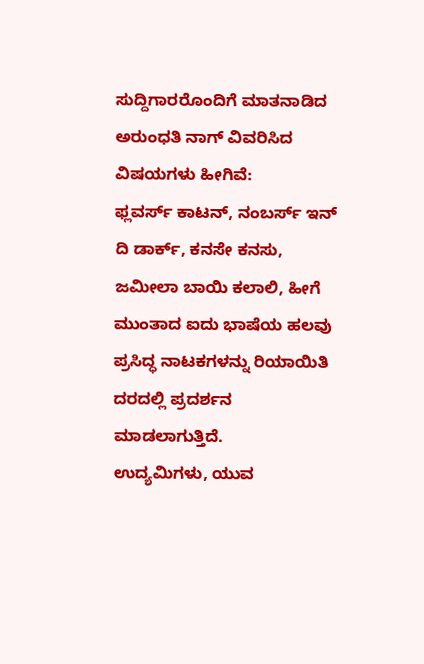ಸುದ್ದಿಗಾರರೊಂದಿಗೆ ಮಾತನಾಡಿದ
ಅರುಂಧತಿ ನಾಗ್ ವಿವರಿಸಿದ ವಿಷಯಗಳು ಹೀಗಿವೆ:
ಫ್ಲವರ್ಸ್ ಕಾಟನ್, ನಂಬರ್ಸ್ ಇನ್ ದಿ ಡಾರ್ಕ್, ಕನಸೇ ಕನಸು,
ಜಮೀಲಾ ಬಾಯಿ ಕಲಾಲಿ, ಹೀಗೆ ಮುಂತಾದ ಐದು ಭಾಷೆಯ ಹಲವು
ಪ್ರಸಿದ್ಧ ನಾಟಕಗಳನ್ನು ರಿಯಾಯಿತಿ ದರದಲ್ಲಿ ಪ್ರದರ್ಶನ ಮಾಡಲಾಗುತ್ತಿದೆ.
ಉದ್ಯಮಿಗಳು, ಯುವ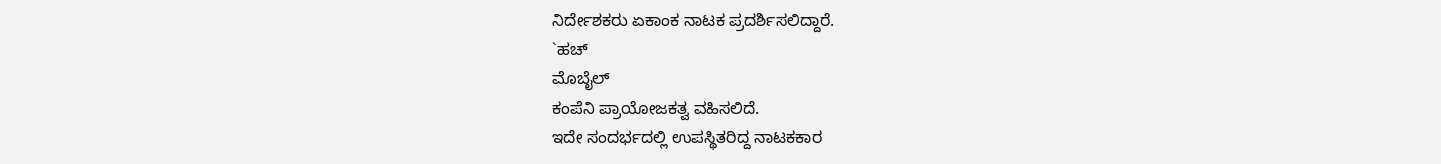ನಿರ್ದೇಶಕರು ಏಕಾಂಕ ನಾಟಕ ಪ್ರದರ್ಶಿಸಲಿದ್ದಾರೆ.
`ಹಚ್
ಮೊಬೈಲ್
ಕಂಪೆನಿ ಪ್ರಾಯೋಜಕತ್ವ ವಹಿಸಲಿದೆ.
ಇದೇ ಸಂದರ್ಭದಲ್ಲಿ ಉಪಸ್ಥಿತರಿದ್ದ ನಾಟಕಕಾರ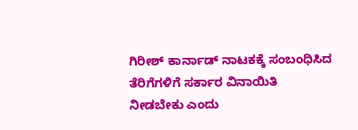ಗಿರೀಶ್ ಕಾರ್ನಾಡ್ ನಾಟಕಕ್ಕೆ ಸಂಬಂಧಿಸಿದ ತೆರಿಗೆಗಳಿಗೆ ಸರ್ಕಾರ ವಿನಾಯಿತಿ
ನೀಡಬೇಕು ಎಂದು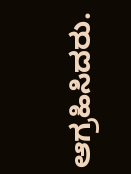ಆಗ್ರಹಿಸಿದರು.